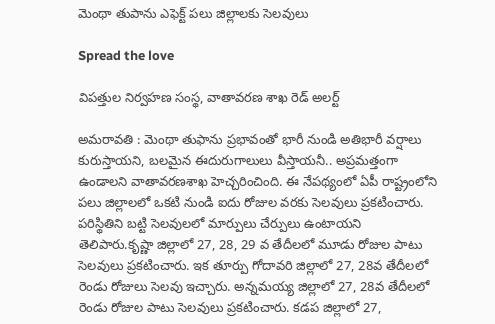మెంథా తుపాను ఎఫెక్ట్ ప‌లు జిల్లాల‌కు సెల‌వులు

Spread the love

విప‌త్తుల నిర్వ‌హ‌ణ సంస్థ‌, వాతావ‌ర‌ణ శాఖ రెడ్ అల‌ర్ట్

అమ‌రావ‌తి : మెంథా తుఫాను ప్రభావంతో భారీ నుండి అతిభారీ వర్షాలు కురుస్తాయని, బలమైన ఈదురుగాలులు వీస్తాయనీ.. అప్రమత్తంగా ఉండాలని వాతావరణశాఖ హెచ్చరించింది. ఈ నేపథ్యంలో ఏపీ రాష్ట్రంలోని పలు జిల్లాలలో ఒకటి నుండి ఐదు రోజుల వరకు సెలవులు ప్రకటించారు. పరిస్థితిని బట్టి సెలవులలో మార్పులు చేర్పులు ఉంటాయని తెలిపారు.కృష్ణా జిల్లాలో 27, 28, 29 వ తేదీల‌లో మూడు రోజుల పాటు సెల‌వులు ప్ర‌క‌టించారు. ఇక తూర్పు గోదావరి జిల్లాలో 27, 28వ తేదీల‌లో రెండు రోజులు సెల‌వు ఇచ్చారు. అన్నమయ్య జిల్లాలో 27, 28వ తేదీల‌లో రెండు రోజుల పాటు సెల‌వులు ప్ర‌క‌టించారు. క‌డ‌ప జిల్లాలో 27,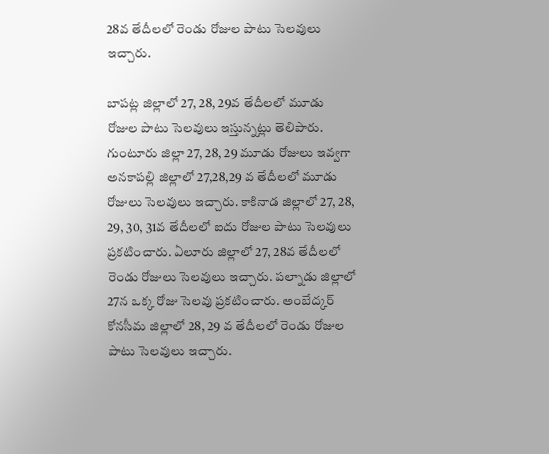28వ తేదీల‌లో రెండు రోజుల పాటు సెల‌వులు ఇచ్చారు.

బాపట్ల జిల్లాలో 27, 28, 29వ తేదీల‌లో మూడు రోజుల పాటు సెల‌వులు ఇస్తున్న‌ట్లు తెలిపారు. గుంటూరు జిల్లా 27, 28, 29 మూడు రోజులు ఇవ్వ‌గా అనకాపల్లి జిల్లాలో 27,28,29 వ తేదీల‌లో మూడు రోజులు సెల‌వులు ఇచ్చారు. కాకినాడ జిల్లాలో 27, 28, 29, 30, 31వ తేదీల‌లో ఐదు రోజుల పాటు సెల‌వులు ప్ర‌క‌టించారు. ఏలూరు జిల్లాలో 27, 28వ తేదీల‌లో రెండు రోజులు సెల‌వులు ఇచ్చారు. పల్నాడు జిల్లాలో 27న ఒక్క రోజు సెల‌వు ప్ర‌క‌టించారు. అంబేద్కర్ కోనసీమ జిల్లాలో 28, 29 వ తేదీల‌లో రెండు రోజుల పాటు సెల‌వులు ఇచ్చారు.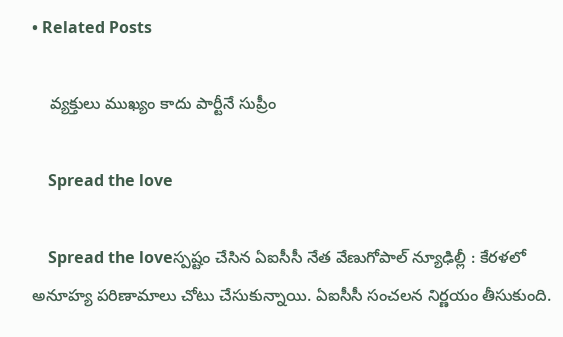• Related Posts

    వ్య‌క్తులు ముఖ్యం కాదు పార్టీనే సుప్రీం

    Spread the love

    Spread the loveస్ప‌ష్టం చేసిన ఏఐసీసీ నేత వేణుగోపాల్ న్యూఢిల్లీ : కేర‌ళ‌లో అనూహ్య ప‌రిణామాలు చోటు చేసుకున్నాయి. ఏఐసీసీ సంచ‌ల‌న నిర్ణ‌యం తీసుకుంది.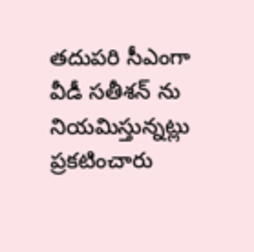త‌దుప‌రి సీఎంగా వీడీ స‌తీశ‌న్ ను నియ‌మిస్తున్న‌ట్లు ప్ర‌క‌టించారు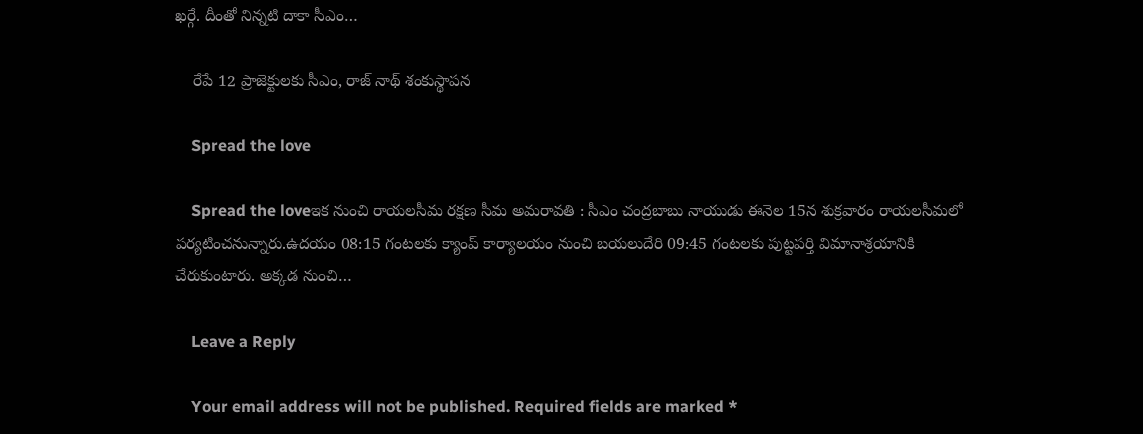ఖ‌ర్గే. దీంతో నిన్న‌టి దాకా సీఎం…

    రేపే 12 ప్రాజెక్టుల‌కు సీఎం, రాజ్ నాథ్ శంకుస్థాప‌న‌

    Spread the love

    Spread the loveఇక నుంచి రాయ‌ల‌సీమ రక్ష‌ణ సీమ అమ‌రావ‌తి : సీఎం చంద్రబాబు నాయుడు ఈనెల 15న శుక్ర‌వారం రాయ‌ల‌సీమ‌లో ప‌ర్య‌టించ‌నున్నారు.ఉదయం 08:15 గంటలకు క్యాంప్ కార్యాలయం నుంచి బయలుదేరి 09:45 గంటలకు పుట్టపర్తి విమానాశ్రయానికి చేరుకుంటారు. అక్కడ నుంచి…

    Leave a Reply

    Your email address will not be published. Required fields are marked *